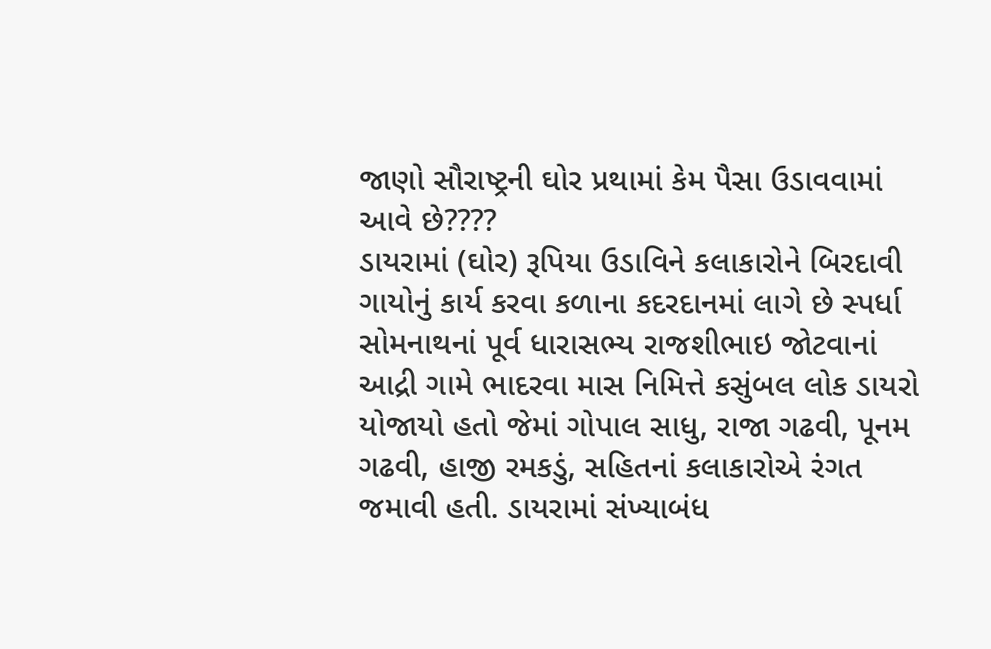જાણો સૌરાષ્ટ્રની ઘોર પ્રથામાં કેમ પૈસા ઉડાવવામાં આવે છે????
ડાયરામાં (ઘોર) રૂપિયા ઉડાવિને કલાકારોને બિરદાવી ગાયોનું કાર્ય કરવા કળાના કદરદાનમાં લાગે છે સ્પર્ધા
સોમનાથનાં પૂર્વ ધારાસભ્ય રાજશીભાઇ જોટવાનાં આદ્રી ગામે ભાદરવા માસ નિમિત્તે કસુંબલ લોક ડાયરો યોજાયો હતો જેમાં ગોપાલ સાધુ, રાજા ગઢવી, પૂનમ ગઢવી, હાજી રમકડું, સહિતનાં કલાકારોએ રંગત જમાવી હતી. ડાયરામાં સંખ્યાબંધ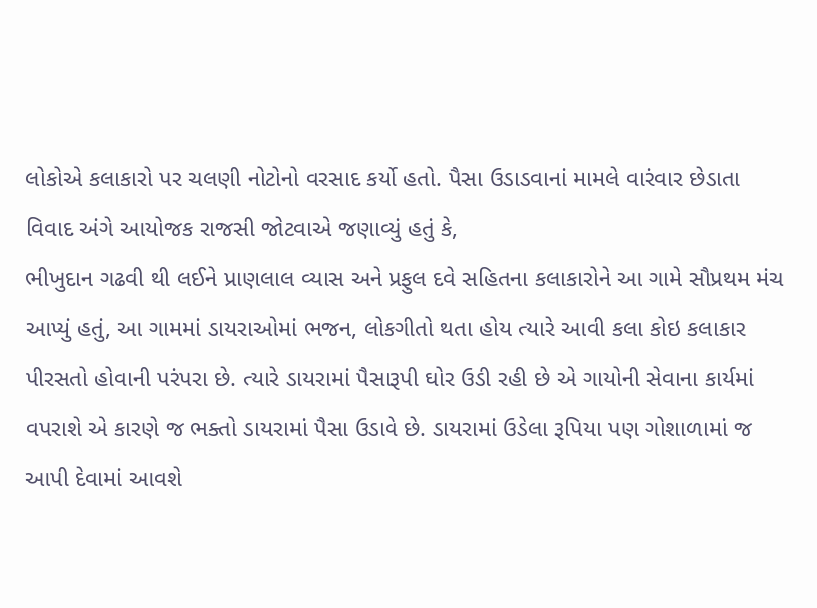લોકોએ કલાકારો પર ચલણી નોટોનો વરસાદ કર્યો હતો. પૈસા ઉડાડવાનાં મામલે વારંવાર છેડાતા વિવાદ અંગે આયોજક રાજસી જોટવાએ જણાવ્યું હતું કે,
ભીખુદાન ગઢવી થી લઈને પ્રાણલાલ વ્યાસ અને પ્રફુલ દવે સહિતના કલાકારોને આ ગામે સૌપ્રથમ મંચ આપ્યું હતું, આ ગામમાં ડાયરાઓમાં ભજન, લોકગીતો થતા હોય ત્યારે આવી કલા કોઇ કલાકાર પીરસતો હોવાની પરંપરા છે. ત્યારે ડાયરામાં પૈસારૂપી ઘોર ઉડી રહી છે એ ગાયોની સેવાના કાર્યમાં વપરાશે એ કારણે જ ભક્તો ડાયરામાં પૈસા ઉડાવે છે. ડાયરામાં ઉડેલા રૂપિયા પણ ગોશાળામાં જ આપી દેવામાં આવશે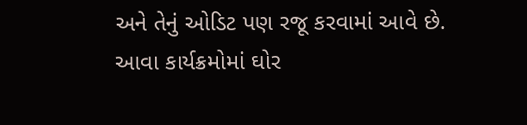અને તેનું ઓડિટ પણ રજૂ કરવામાં આવે છે. આવા કાર્યક્રમોમાં ઘોર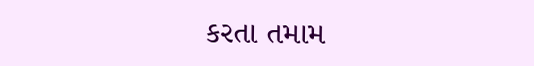કરતા તમામ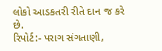લોકો આડકતરી રીતે દાન જ કરે છે.
રિપોર્ટ:- પરાગ સંગતાણી,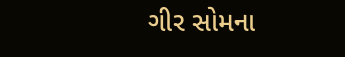ગીર સોમના